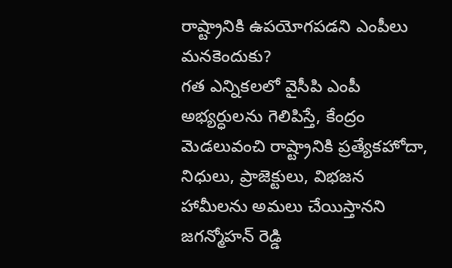రాష్ట్రానికి ఉపయోగపడని ఎంపీలు మనకెందుకు?
గత ఎన్నికలలో వైసీపి ఎంపీ అభ్యర్ధులను గెలిపిస్తే, కేంద్రం మెడలువంచి రాష్ట్రానికి ప్రత్యేకహోదా, నిధులు, ప్రాజెక్టులు, విభజన హామీలను అమలు చేయిస్తానని జగన్మోహన్ రెడ్డి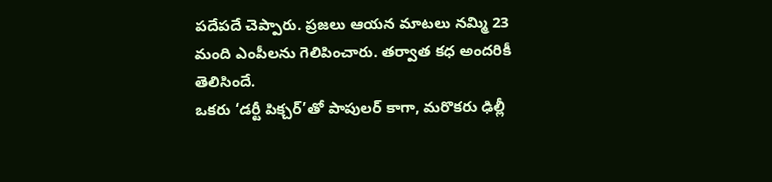పదేపదే చెప్పారు. ప్రజలు ఆయన మాటలు నమ్మి 23 మంది ఎంపీలను గెలిపించారు. తర్వాత కధ అందరికీ తెలిసిందే.
ఒకరు ‘డర్టీ పిక్చర్’తో పాపులర్ కాగా, మరొకరు ఢిల్లీ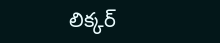లిక్కర్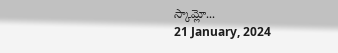స్కామ్లో...
21 January, 2024